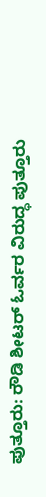ಪುತ್ತೂರು: ರೌಡಿ ಶೀಟರ್ ಓರ್ವರ ವಿರುದ್ಧ ಪುತ್ತೂರು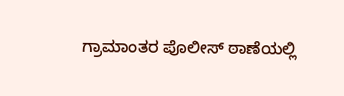ಗ್ರಾಮಾಂತರ ಪೊಲೀಸ್ ಠಾಣೆಯಲ್ಲಿ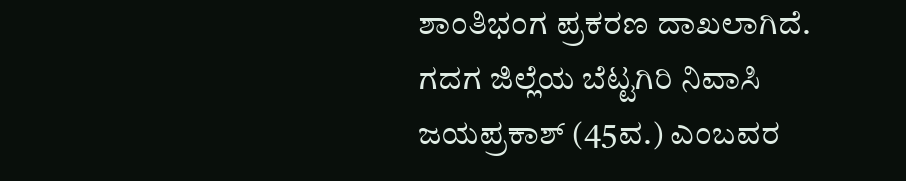ಶಾಂತಿಭಂಗ ಪ್ರಕರಣ ದಾಖಲಾಗಿದೆ.
ಗದಗ ಜಿಲ್ಲೆಯ ಬೆಟ್ಟಗಿರಿ ನಿವಾಸಿ ಜಯಪ್ರಕಾಶ್ (45ವ.) ಎಂಬವರ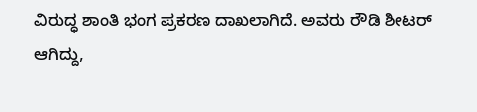ವಿರುದ್ಧ ಶಾಂತಿ ಭಂಗ ಪ್ರಕರಣ ದಾಖಲಾಗಿದೆ. ಅವರು ರೌಡಿ ಶೀಟರ್ ಆಗಿದ್ದು,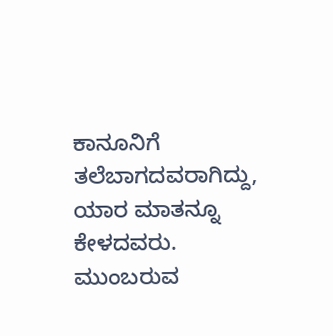ಕಾನೂನಿಗೆ ತಲೆಬಾಗದವರಾಗಿದ್ದು, ಯಾರ ಮಾತನ್ನೂ ಕೇಳದವರು. ಮುಂಬರುವ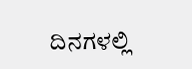ದಿನಗಳಲ್ಲಿ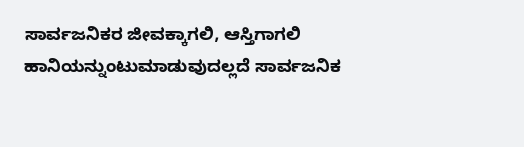ಸಾರ್ವಜನಿಕರ ಜೀವಕ್ಕಾಗಲಿ, ಆಸ್ತಿಗಾಗಲಿ ಹಾನಿಯನ್ನುಂಟುಮಾಡುವುದಲ್ಲದೆ ಸಾರ್ವಜನಿಕ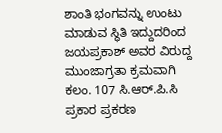ಶಾಂತಿ ಭಂಗವನ್ನು ಉಂಟು ಮಾಡುವ ಸ್ಥಿತಿ ಇದ್ದುದರಿಂದ ಜಯಪ್ರಕಾಶ್ ಅವರ ವಿರುದ್ದ ಮುಂಜಾಗ್ರತಾ ಕ್ರಮವಾಗಿ ಕಲಂ. 107 ಸಿ.ಆರ್.ಪಿ.ಸಿ ಪ್ರಕಾರ ಪ್ರಕರಣ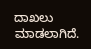ದಾಖಲು ಮಾಡಲಾಗಿದೆ.